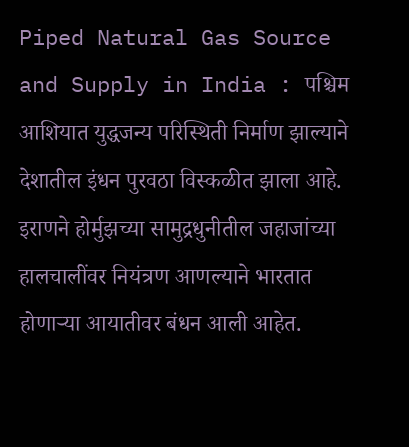Piped Natural Gas Source and Supply in India : पश्चिम आशियात युद्धजन्य परिस्थिती निर्माण झाल्याने देशातील इंधन पुरवठा विस्कळीत झाला आहे. इराणने होर्मुझच्या सामुद्रधुनीतील जहाजांच्या हालचालींवर नियंत्रण आणल्याने भारतात होणाऱ्या आयातीवर बंधन आली आहेत.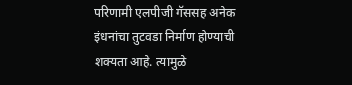परिणामी एलपीजी गॅससह अनेक इंधनांचा तुटवडा निर्माण होण्याची शक्यता आहे. त्यामुळे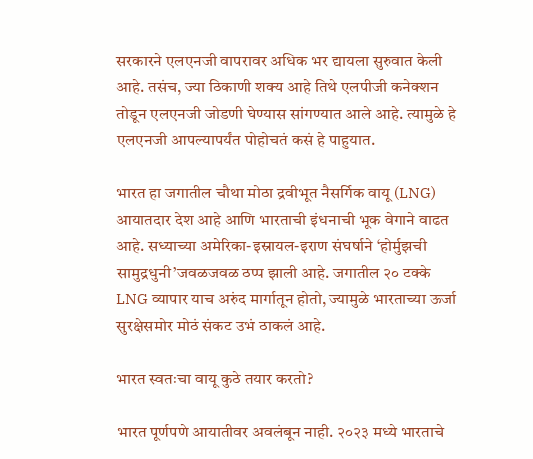सरकारने एलएनजी वापरावर अधिक भर द्यायला सुरुवात केली आहे. तसंच, ज्या ठिकाणी शक्य आहे तिथे एलपीजी कनेक्शन तोडून एलएनजी जोडणी घेण्यास सांगण्यात आले आहे. त्यामुळे हे एलएनजी आपल्यापर्यंत पोहोचतं कसं हे पाहुयात.

भारत हा जगातील चौथा मोठा द्रवीभूत नैसर्गिक वायू (LNG) आयातदार देश आहे आणि भारताची इंधनाची भूक वेगाने वाढत आहे. सध्याच्या अमेरिका-इस्रायल-इराण संघर्षाने ‘होर्मुझची सामुद्रधुनी’जवळजवळ ठप्प झाली आहे. जगातील २० टक्के LNG व्यापार याच अरुंद मार्गातून होतो, ज्यामुळे भारताच्या ऊर्जा सुरक्षेसमोर मोठं संकट उभं ठाकलं आहे.

भारत स्वतःचा वायू कुठे तयार करतो?

भारत पूर्णपणे आयातीवर अवलंबून नाही. २०२३ मध्ये भारताचे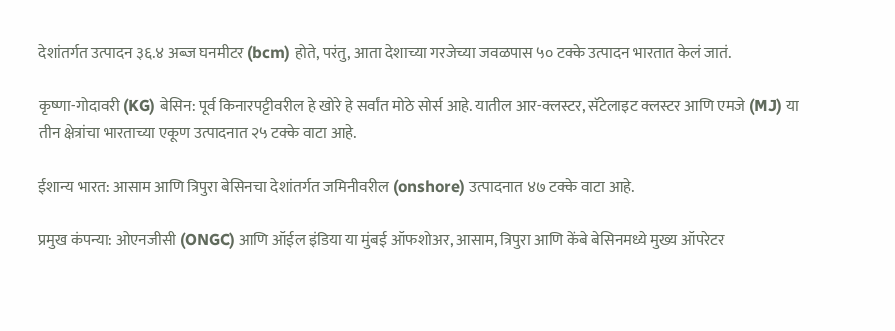देशांतर्गत उत्पादन ३६.४ अब्ज घनमीटर (bcm) होते, परंतु, आता देशाच्या गरजेच्या जवळपास ५० टक्के उत्पादन भारतात केलं जातं.

कृष्णा-गोदावरी (KG) बेसिन: पूर्व किनारपट्टीवरील हे खोरे हे सर्वांत मोठे सोर्स आहे. यातील आर-क्लस्टर, सॅटेलाइट क्लस्टर आणि एमजे (MJ) या तीन क्षेत्रांचा भारताच्या एकूण उत्पादनात २५ टक्के वाटा आहे.

ईशान्य भारत: आसाम आणि त्रिपुरा बेसिनचा देशांतर्गत जमिनीवरील (onshore) उत्पादनात ४७ टक्के वाटा आहे.

प्रमुख कंपन्या: ओएनजीसी (ONGC) आणि ऑईल इंडिया या मुंबई ऑफशोअर, आसाम, त्रिपुरा आणि केंबे बेसिनमध्ये मुख्य ऑपरेटर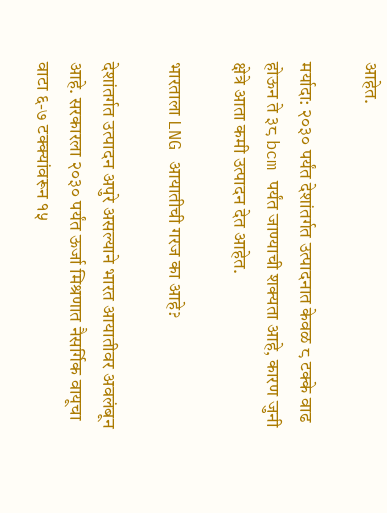आहेत.

मर्यादा: २०३० पर्यंत देशांतर्गत उत्पादनात केवळ ८ टक्के वाढ होऊन ते ३८ bcm पर्यंत जाण्याची शक्यता आहे, कारण जुनी क्षेत्रे आता कमी उत्पादन देत आहेत.

भारताला LNG आयातीची गरज का आहे?

देशांतर्गत उत्पादन अपुरे असल्याने भारत आयातीवर अवलंबून आहे. सरकारला २०३० पर्यंत ऊर्जा मिश्रणात नैसर्गिक वायूचा वाटा ६-७ टक्क्यांवरून १५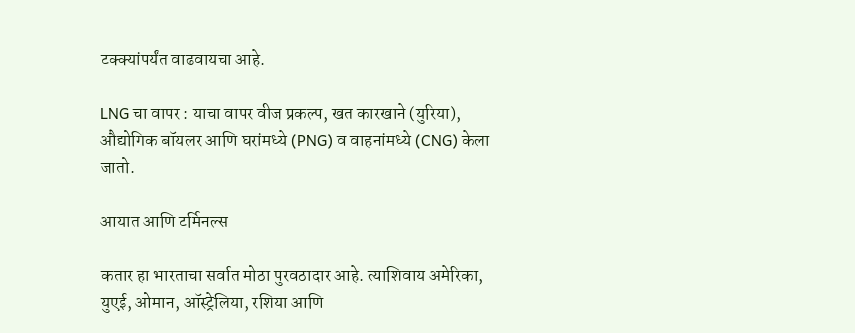टक्क्यांपर्यंत वाढवायचा आहे.

LNG चा वापर : याचा वापर वीज प्रकल्प, खत कारखाने (युरिया), औद्योगिक बॉयलर आणि घरांमध्ये (PNG) व वाहनांमध्ये (CNG) केला जातो.

आयात आणि टर्मिनल्स

कतार हा भारताचा सर्वात मोठा पुरवठादार आहे. त्याशिवाय अमेरिका, युएई, ओमान, ऑस्ट्रेलिया, रशिया आणि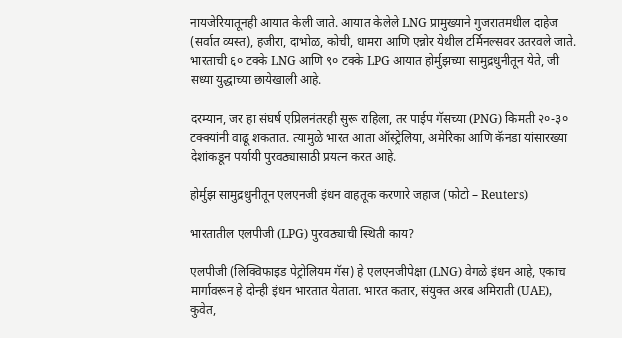नायजेरियातूनही आयात केली जाते. आयात केलेले LNG प्रामुख्याने गुजरातमधील दाहेज (सर्वात व्यस्त), हजीरा, दाभोळ, कोची, धामरा आणि एन्नोर येथील टर्मिनल्सवर उतरवले जाते. भारताची ६० टक्के LNG आणि ९० टक्के LPG आयात होर्मुझच्या सामुद्रधुनीतून येते, जी सध्या युद्धाच्या छायेखाली आहे.

दरम्यान, जर हा संघर्ष एप्रिलनंतरही सुरू राहिला, तर पाईप गॅसच्या (PNG) किमती २०-३० टक्क्यांनी वाढू शकतात. त्यामुळे भारत आता ऑस्ट्रेलिया, अमेरिका आणि कॅनडा यांसारख्या देशांकडून पर्यायी पुरवठ्यासाठी प्रयत्न करत आहे.

होर्मुझ सामुद्रधुनीतून एलएनजी इंधन वाहतूक करणारे जहाज (फोटो – Reuters)

भारतातील एलपीजी (LPG) पुरवठ्याची स्थिती काय?

एलपीजी (लिक्विफाइड पेट्रोलियम गॅस) हे एलएनजीपेक्षा (LNG) वेगळे इंधन आहे, एकाच मार्गावरून हे दोन्ही इंधन भारतात येताता. भारत कतार, संयुक्त अरब अमिराती (UAE), कुवेत,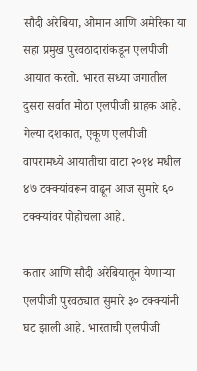सौदी अरेबिया, ओमान आणि अमेरिका या सहा प्रमुख पुरवठादारांकडून एलपीजी आयात करतो. भारत सध्या जगातील दुसरा सर्वात मोठा एलपीजी ग्राहक आहे. गेल्या दशकात, एकूण एलपीजी वापरामध्ये आयातीचा वाटा २०१४ मधील ४७ टक्क्यांवरून वाढून आज सुमारे ६० टक्क्यांवर पोहोचला आहे.

कतार आणि सौदी अरेबियातून येणाऱ्या एलपीजी पुरवठ्यात सुमारे ३० टक्क्यांनी घट झाली आहे. भारताची एलपीजी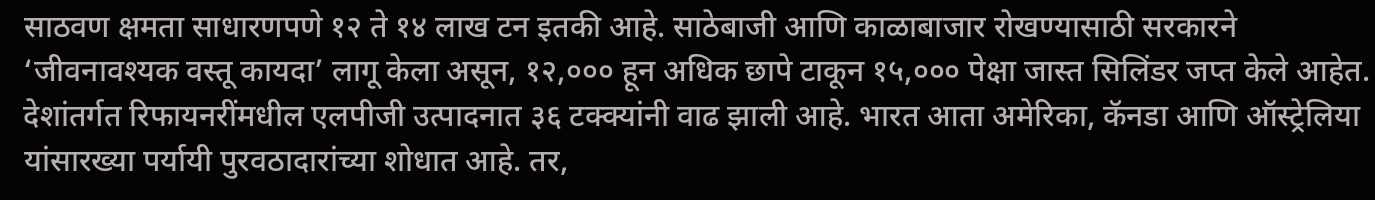साठवण क्षमता साधारणपणे १२ ते १४ लाख टन इतकी आहे. साठेबाजी आणि काळाबाजार रोखण्यासाठी सरकारने ‘जीवनावश्यक वस्तू कायदा’ लागू केला असून, १२,००० हून अधिक छापे टाकून १५,००० पेक्षा जास्त सिलिंडर जप्त केले आहेत. देशांतर्गत रिफायनरींमधील एलपीजी उत्पादनात ३६ टक्क्यांनी वाढ झाली आहे. भारत आता अमेरिका, कॅनडा आणि ऑस्ट्रेलिया यांसारख्या पर्यायी पुरवठादारांच्या शोधात आहे. तर,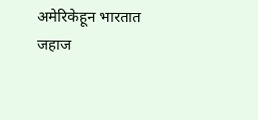अमेरिकेहून भारतात जहाज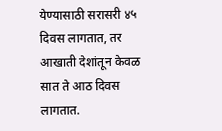येण्यासाठी सरासरी ४५ दिवस लागतात, तर आखाती देशांतून केवळ सात ते आठ दिवस लागतात.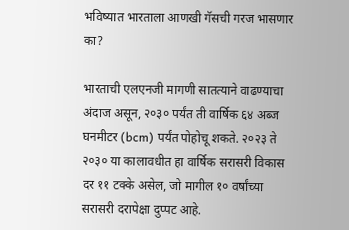भविष्यात भारताला आणखी गॅसची गरज भासणार का?

भारताची एलएनजी मागणी सातत्याने वाढण्याचा अंदाज असून, २०३० पर्यंत ती वार्षिक ६४ अब्ज घनमीटर (bcm) पर्यंत पोहोचू शकते. २०२३ ते २०३० या कालावधीत हा वार्षिक सरासरी विकास दर ११ टक्के असेल, जो मागील १० वर्षांच्या सरासरी दरापेक्षा दुप्पट आहे.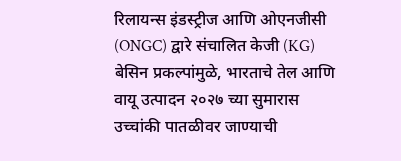रिलायन्स इंडस्ट्रीज आणि ओएनजीसी (ONGC) द्वारे संचालित केजी (KG) बेसिन प्रकल्पांमुळे, भारताचे तेल आणि वायू उत्पादन २०२७ च्या सुमारास उच्चांकी पातळीवर जाण्याची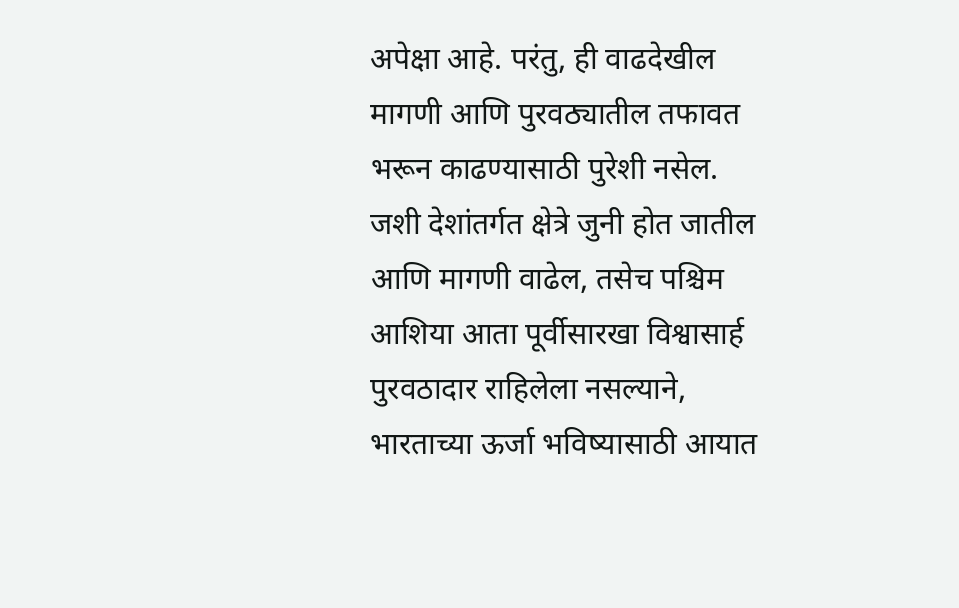अपेक्षा आहे. परंतु, ही वाढदेखील मागणी आणि पुरवठ्यातील तफावत भरून काढण्यासाठी पुरेशी नसेल. जशी देशांतर्गत क्षेत्रे जुनी होत जातील आणि मागणी वाढेल, तसेच पश्चिम आशिया आता पूर्वीसारखा विश्वासार्ह पुरवठादार राहिलेला नसल्याने, भारताच्या ऊर्जा भविष्यासाठी आयात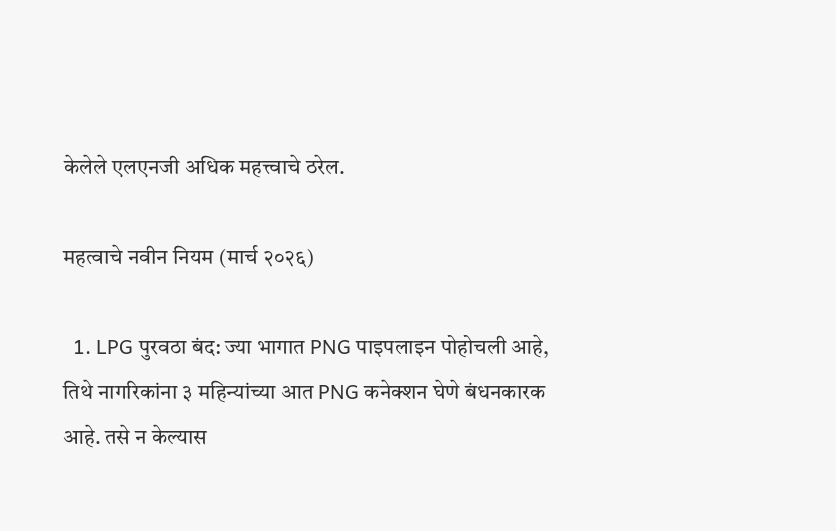केलेले एलएनजी अधिक महत्त्वाचे ठरेल.

महत्वाचे नवीन नियम (मार्च २०२६)

  1. LPG पुरवठा बंद: ज्या भागात PNG पाइपलाइन पोहोचली आहे, तिथे नागरिकांना ३ महिन्यांच्या आत PNG कनेक्शन घेणे बंधनकारक आहे. तसे न केल्यास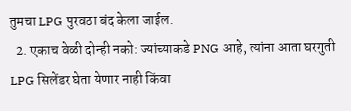तुमचा LPG पुरवठा बंद केला जाईल.
  2. एकाच वेळी दोन्ही नको: ज्यांच्याकडे PNG आहे, त्यांना आता घरगुती LPG सिलेंडर घेता येणार नाही किंवा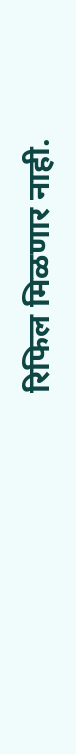रिफिल मिळणार नाही.